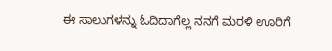ಈ ಸಾಲುಗಳನ್ನು ಓದಿದಾಗೆಲ್ಲ ನನಗೆ ಮರಳಿ ಊರಿಗೆ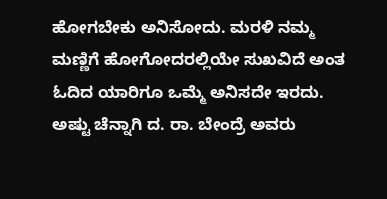ಹೋಗಬೇಕು ಅನಿಸೋದು. ಮರಳಿ ನಮ್ಮ ಮಣ್ಣಿಗೆ ಹೋಗೋದರಲ್ಲಿಯೇ ಸುಖವಿದೆ ಅಂತ ಓದಿದ ಯಾರಿಗೂ ಒಮ್ಮೆ ಅನಿಸದೇ ಇರದು. ಅಷ್ಟು ಚೆನ್ನಾಗಿ ದ. ರಾ. ಬೇಂದ್ರೆ ಅವರು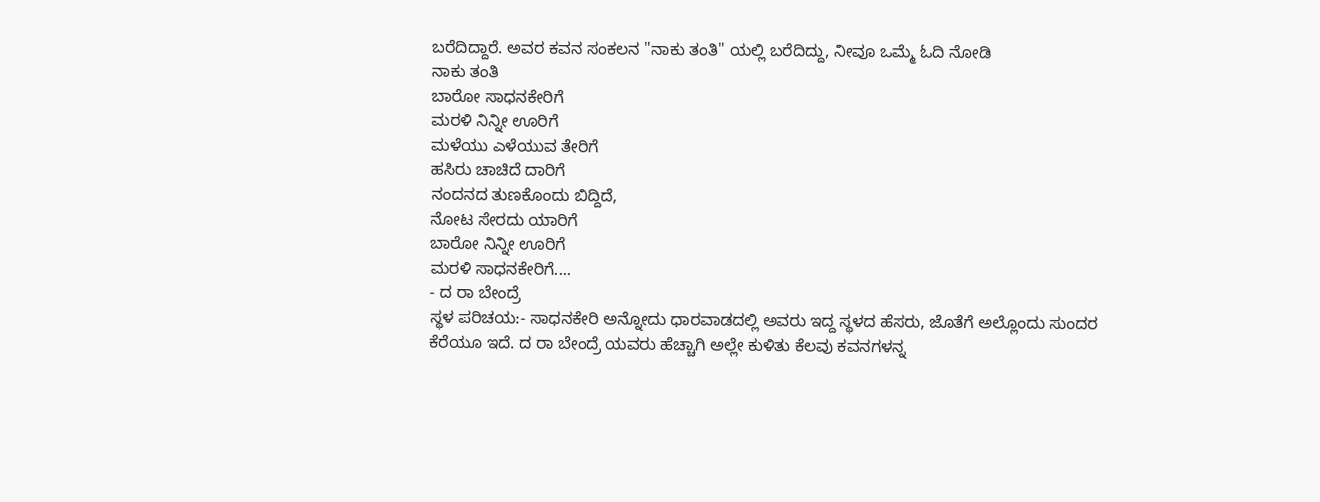ಬರೆದಿದ್ದಾರೆ. ಅವರ ಕವನ ಸಂಕಲನ "ನಾಕು ತಂತಿ" ಯಲ್ಲಿ ಬರೆದಿದ್ದು, ನೀವೂ ಒಮ್ಮೆ ಓದಿ ನೋಡಿ
ನಾಕು ತಂತಿ
ಬಾರೋ ಸಾಧನಕೇರಿಗೆ
ಮರಳಿ ನಿನ್ನೀ ಊರಿಗೆ
ಮಳೆಯು ಎಳೆಯುವ ತೇರಿಗೆ
ಹಸಿರು ಚಾಚಿದೆ ದಾರಿಗೆ
ನಂದನದ ತುಣಕೊಂದು ಬಿದ್ದಿದೆ,
ನೋಟ ಸೇರದು ಯಾರಿಗೆ
ಬಾರೋ ನಿನ್ನೀ ಊರಿಗೆ
ಮರಳಿ ಸಾಧನಕೇರಿಗೆ....
- ದ ರಾ ಬೇಂದ್ರೆ
ಸ್ಥಳ ಪರಿಚಯ:- ಸಾಧನಕೇರಿ ಅನ್ನೋದು ಧಾರವಾಡದಲ್ಲಿ ಅವರು ಇದ್ದ ಸ್ಥಳದ ಹೆಸರು, ಜೊತೆಗೆ ಅಲ್ಲೊಂದು ಸುಂದರ ಕೆರೆಯೂ ಇದೆ. ದ ರಾ ಬೇಂದ್ರೆ ಯವರು ಹೆಚ್ಚಾಗಿ ಅಲ್ಲೇ ಕುಳಿತು ಕೆಲವು ಕವನಗಳನ್ನ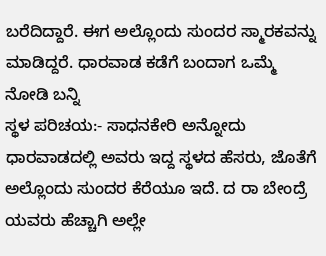ಬರೆದಿದ್ದಾರೆ. ಈಗ ಅಲ್ಲೊಂದು ಸುಂದರ ಸ್ಮಾರಕವನ್ನು ಮಾಡಿದ್ದರೆ. ಧಾರವಾಡ ಕಡೆಗೆ ಬಂದಾಗ ಒಮ್ಮೆ ನೋಡಿ ಬನ್ನಿ
ಸ್ಥಳ ಪರಿಚಯ:- ಸಾಧನಕೇರಿ ಅನ್ನೋದು ಧಾರವಾಡದಲ್ಲಿ ಅವರು ಇದ್ದ ಸ್ಥಳದ ಹೆಸರು, ಜೊತೆಗೆ ಅಲ್ಲೊಂದು ಸುಂದರ ಕೆರೆಯೂ ಇದೆ. ದ ರಾ ಬೇಂದ್ರೆ ಯವರು ಹೆಚ್ಚಾಗಿ ಅಲ್ಲೇ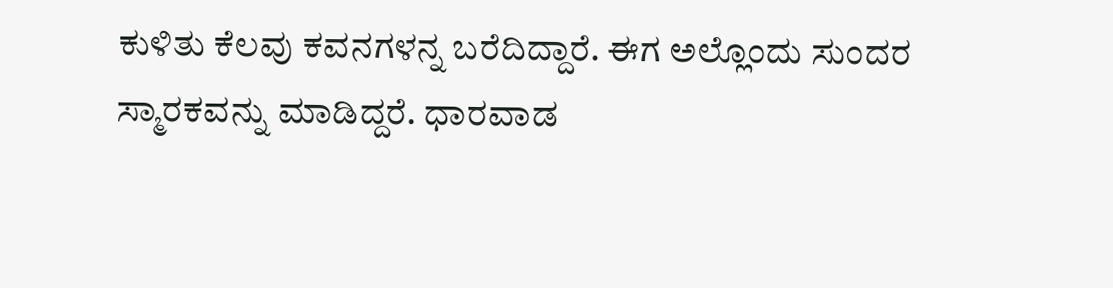ಕುಳಿತು ಕೆಲವು ಕವನಗಳನ್ನ ಬರೆದಿದ್ದಾರೆ. ಈಗ ಅಲ್ಲೊಂದು ಸುಂದರ ಸ್ಮಾರಕವನ್ನು ಮಾಡಿದ್ದರೆ. ಧಾರವಾಡ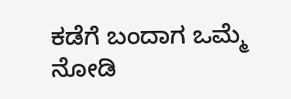ಕಡೆಗೆ ಬಂದಾಗ ಒಮ್ಮೆ ನೋಡಿ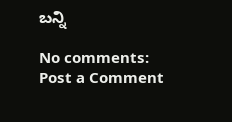ಬನ್ನಿ

No comments:
Post a Comment